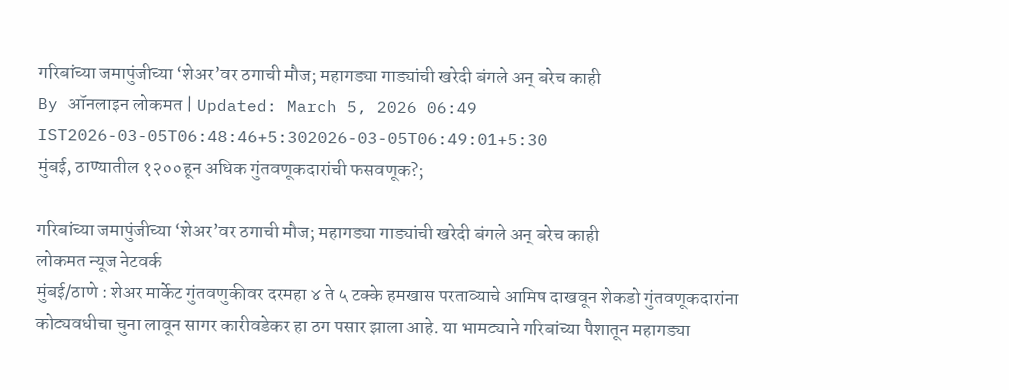गरिबांच्या जमापुंजीच्या ‘शेअर’वर ठगाची मौज; महागड्या गाड्यांची खरेदी बंगले अन् बरेच काही
By ऑनलाइन लोकमत | Updated: March 5, 2026 06:49 IST2026-03-05T06:48:46+5:302026-03-05T06:49:01+5:30
मुंबई, ठाण्यातील १२००हून अधिक गुंतवणूकदारांची फसवणूक?;

गरिबांच्या जमापुंजीच्या ‘शेअर’वर ठगाची मौज; महागड्या गाड्यांची खरेदी बंगले अन् बरेच काही
लोकमत न्यूज नेटवर्क
मुंबई/ठाणे : शेअर मार्केट गुंतवणुकीवर दरमहा ४ ते ५ टक्के हमखास परताव्याचे आमिष दाखवून शेकडो गुंतवणूकदारांना कोट्यवधीचा चुना लावून सागर कारीवडेकर हा ठग पसार झाला आहे. या भामट्याने गरिबांच्या पैशातून महागड्या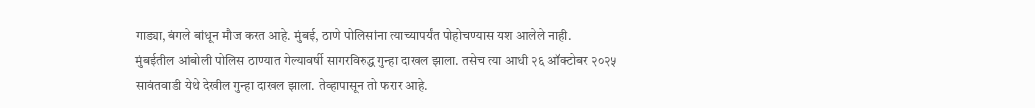गाड्या, बंगले बांधून मौज करत आहे. मुंबई, ठाणे पोलिसांना त्याच्यापर्यंत पोहोचण्यास यश आलेले नाही.
मुंबईतील आंबोली पोलिस ठाण्यात गेल्यावर्षी सागरविरुद्ध गुन्हा दाखल झाला. तसेच त्या आधी २६ ऑक्टोबर २०२५ सावंतवाडी येथे देखील गुन्हा दाखल झाला. तेव्हापासून तो फरार आहे.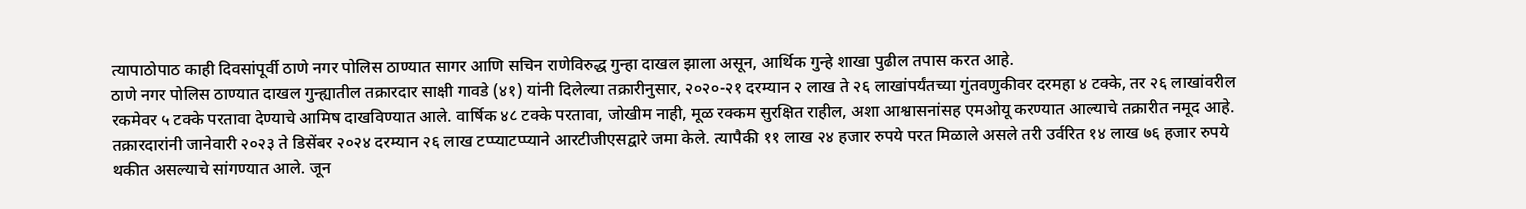त्यापाठोपाठ काही दिवसांपूर्वी ठाणे नगर पोलिस ठाण्यात सागर आणि सचिन राणेविरुद्ध गुन्हा दाखल झाला असून, आर्थिक गुन्हे शाखा पुढील तपास करत आहे.
ठाणे नगर पोलिस ठाण्यात दाखल गुन्ह्यातील तक्रारदार साक्षी गावडे (४१) यांनी दिलेल्या तक्रारीनुसार, २०२०-२१ दरम्यान २ लाख ते २६ लाखांपर्यंतच्या गुंतवणुकीवर दरमहा ४ टक्के, तर २६ लाखांवरील रकमेवर ५ टक्के परतावा देण्याचे आमिष दाखविण्यात आले. वार्षिक ४८ टक्के परतावा, जोखीम नाही, मूळ रक्कम सुरक्षित राहील, अशा आश्वासनांसह एमओयू करण्यात आल्याचे तक्रारीत नमूद आहे. तक्रारदारांनी जानेवारी २०२३ ते डिसेंबर २०२४ दरम्यान २६ लाख टप्प्याटप्प्याने आरटीजीएसद्वारे जमा केले. त्यापैकी ११ लाख २४ हजार रुपये परत मिळाले असले तरी उर्वरित १४ लाख ७६ हजार रुपये थकीत असल्याचे सांगण्यात आले. जून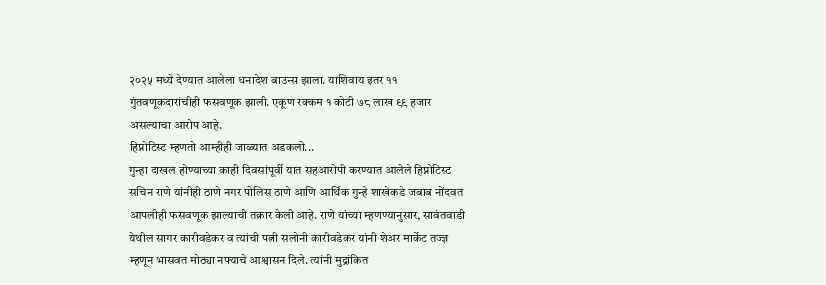२०२५ मध्ये देण्यात आलेला धनादेश बाउन्स झाला. याशिवाय इतर ११ गुंतवणूकदारांचीही फसवणूक झाली. एकूण रक्कम १ कोटी ७८ लाख ९९ हजार असल्याचा आरोप आहे.
हिप्नोटिस्ट म्हणतो आम्हीही जाळ्यात अडकलो...
गुन्हा दाखल होण्याच्या काही दिवसांपूर्वी यात सहआरोपी करण्यात आलेले हिप्नोटिस्ट सचिन राणे यांनीही ठाणे नगर पोलिस ठाणे आणि आर्थिक गुन्हे शाखेकडे जबाब नोंदवत आपलीही फसवणूक झाल्याची तक्रार केली आहे. राणे यांच्या म्हणण्यानुसार, सावंतवाडी येथील सागर कारीवडेकर व त्यांची पत्नी सलोनी कारीवडेकर यांनी शेअर मार्केट तज्ज्ञ म्हणून भासवत मोठ्या नफ्याचे आश्वासन दिले. त्यांनी मुद्रांकित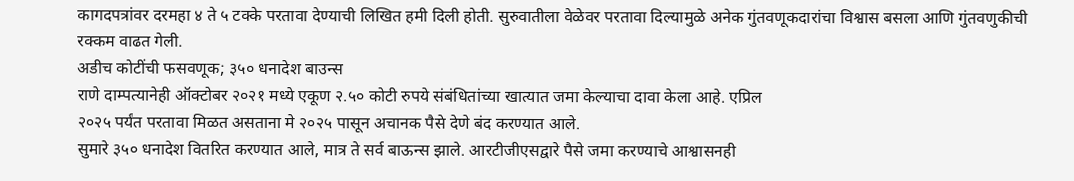कागदपत्रांवर दरमहा ४ ते ५ टक्के परतावा देण्याची लिखित हमी दिली होती. सुरुवातीला वेळेवर परतावा दिल्यामुळे अनेक गुंतवणूकदारांचा विश्वास बसला आणि गुंतवणुकीची रक्कम वाढत गेली.
अडीच कोटींची फसवणूक; ३५० धनादेश बाउन्स
राणे दाम्पत्यानेही ऑक्टोबर २०२१ मध्ये एकूण २.५० कोटी रुपये संबंधितांच्या खात्यात जमा केल्याचा दावा केला आहे. एप्रिल
२०२५ पर्यंत परतावा मिळत असताना मे २०२५ पासून अचानक पैसे देणे बंद करण्यात आले.
सुमारे ३५० धनादेश वितरित करण्यात आले, मात्र ते सर्व बाऊन्स झाले. आरटीजीएसद्वारे पैसे जमा करण्याचे आश्वासनही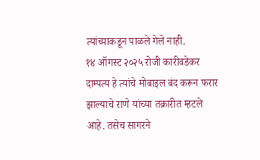त्यांच्याकडून पाळले गेले नाही.
१४ ऑगस्ट २०२५ रोजी कारीवडेकर दाम्पत्य हे त्यांचे मोबाइल बंद करून फरार झाल्याचे राणे यांच्या तक्रारीत म्हटले आहे. तसेच सागरने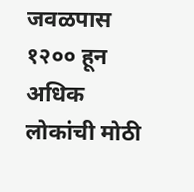जवळपास १२०० हून अधिक लोकांची मोठी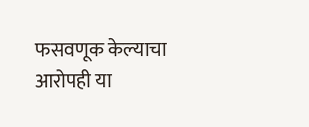फसवणूक केल्याचा आरोपही या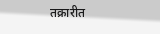तक्रारीत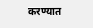करण्यात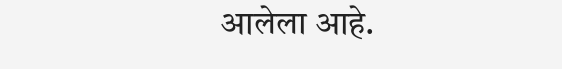आलेला आहे.